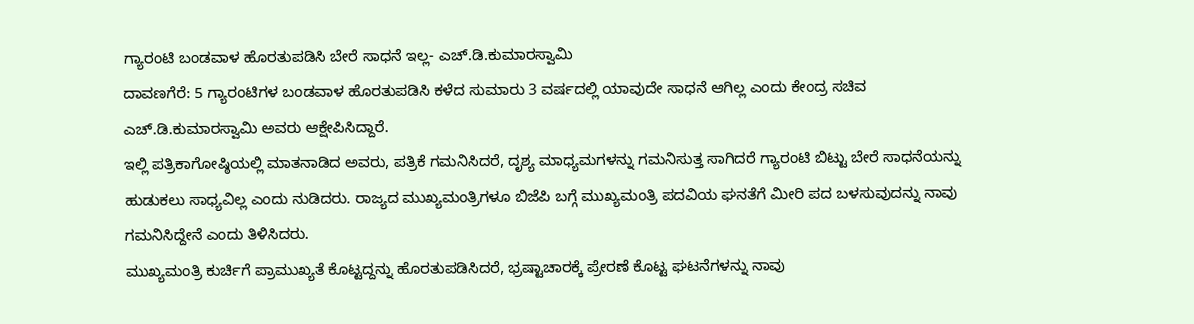ಗ್ಯಾರಂಟಿ ಬಂಡವಾಳ ಹೊರತುಪಡಿಸಿ ಬೇರೆ ಸಾಧನೆ ಇಲ್ಲ- ಎಚ್.ಡಿ.ಕುಮಾರಸ್ವಾಮಿ
ದಾವಣಗೆರೆ: 5 ಗ್ಯಾರಂಟಿಗಳ ಬಂಡವಾಳ ಹೊರತುಪಡಿಸಿ ಕಳೆದ ಸುಮಾರು 3 ವರ್ಷದಲ್ಲಿ ಯಾವುದೇ ಸಾಧನೆ ಆಗಿಲ್ಲ ಎಂದು ಕೇಂದ್ರ ಸಚಿವ ಎಚ್.ಡಿ.ಕುಮಾರಸ್ವಾಮಿ ಅವರು ಆಕ್ಷೇಪಿಸಿದ್ದಾರೆ.
ಇಲ್ಲಿ ಪತ್ರಿಕಾಗೋಷ್ಠಿಯಲ್ಲಿ ಮಾತನಾಡಿದ ಅವರು, ಪತ್ರಿಕೆ ಗಮನಿಸಿದರೆ, ದೃಶ್ಯ ಮಾಧ್ಯಮಗಳನ್ನು ಗಮನಿಸುತ್ತ ಸಾಗಿದರೆ ಗ್ಯಾರಂಟಿ ಬಿಟ್ಟು ಬೇರೆ ಸಾಧನೆಯನ್ನು ಹುಡುಕಲು ಸಾಧ್ಯವಿಲ್ಲ ಎಂದು ನುಡಿದರು. ರಾಜ್ಯದ ಮುಖ್ಯಮಂತ್ರಿಗಳೂ ಬಿಜೆಪಿ ಬಗ್ಗೆ ಮುಖ್ಯಮಂತ್ರಿ ಪದವಿಯ ಘನತೆಗೆ ಮೀರಿ ಪದ ಬಳಸುವುದನ್ನು ನಾವು ಗಮನಿಸಿದ್ದೇನೆ ಎಂದು ತಿಳಿಸಿದರು.
ಮುಖ್ಯಮಂತ್ರಿ ಕುರ್ಚಿಗೆ ಪ್ರಾಮುಖ್ಯತೆ ಕೊಟ್ಟದ್ದನ್ನು ಹೊರತುಪಡಿಸಿದರೆ, ಭ್ರಷ್ಟಾಚಾರಕ್ಕೆ ಪ್ರೇರಣೆ ಕೊಟ್ಟ ಘಟನೆಗಳನ್ನು ನಾವು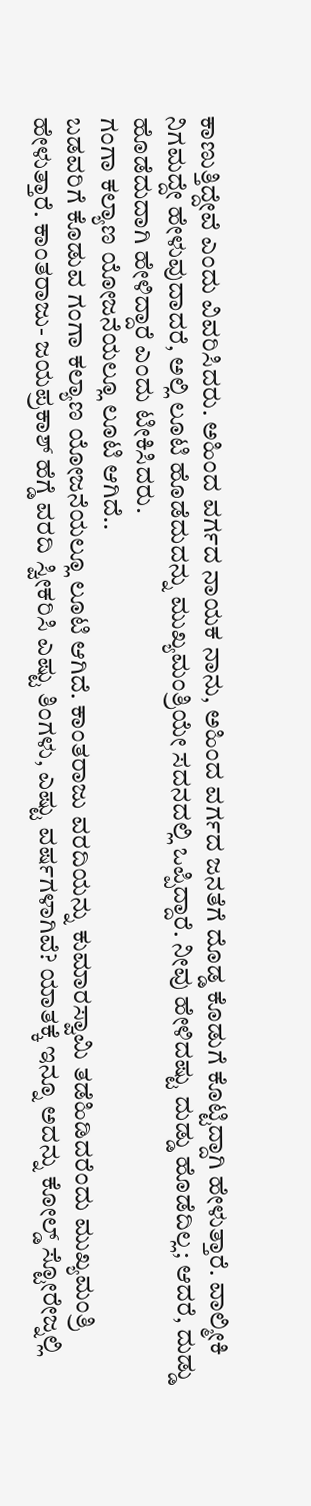ಕಾಣುತ್ತಿದ್ದೇವೆ ಎಂದು ವಿವರಿಸಿದರು. ಅಹಿಂದ ವರ್ಗದ ನಾಯಕ ನಾನು, ಅಹಿಂದ ವರ್ಗದ ಜನತೆಗೆ ದೊಡ್ಡ ಕೊಡುಗೆ ಕೊಟ್ಟಿದ್ದಾಗಿ ಹೇಳುತ್ತಾರೆ. ವಾಲ್ಮೀಕಿ ನಿಗಮದ್ದೇ ಹೇಳುವುದಾದರೆ, ಅಲ್ಲಿ ಲೂಟಿ ಹೊಡೆದುದನ್ನು ಮುಖ್ಯಮಂತ್ರಿಯೇ ಸದನದಲ್ಲಿ ಒಪ್ಪಿದ್ದಾರೆ. ನೀವು ಹೇಳಿದಷ್ಟು ದುಡ್ಡು ಹೊಡೆದಿಲ್ಲ; ಆದರೆ, ದುಡ್ಡು ಹೊಡೆದುದಾಗಿ ಹೇಳಿದ್ದಾರೆ ಎಂದು ಟೀಕಿಸಿದರು.
ಗಂಗಾ ಕಲ್ಯಾಣ ಯೋಜನೆಯಲ್ಲೂ ಲೂಟಿ ಆಗಿದೆ..
ಬಡವರಿಗೆ ಕೊಡುವ ಗಂಗಾ ಕಲ್ಯಾಣ ಯೋಜನೆಯಲ್ಲೂ ಲೂಟಿ ಆಗಿದೆ. ಕಾಂತರಾಜು ವರದಿಯನ್ನು ಕುಮಾರಸ್ವಾಮಿ ತಡೆಹಿಡಿದರೆಂದು ಮುಖ್ಯಮಂತ್ರಿ ಹೇಳುತ್ತಾರೆ. ಕಾಂತರಾಜು- ಜಯಪ್ರಕಾಶ್ ಹೆಗ್ಡೆ ವರದಿ ಸ್ವೀಕರಿಸಿ ಎಷ್ಟು ತಿಂಗಳು, ಎಷ್ಟು ವರ್ಷಗಳಾಗಿವೆ? ಯಾತಕ್ಕೆ ಇನ್ನೂ ಅದನ್ನು ಕೋಲ್ಡ್ ಸ್ಟೋರೇಜ್ನಲ್ಲಿ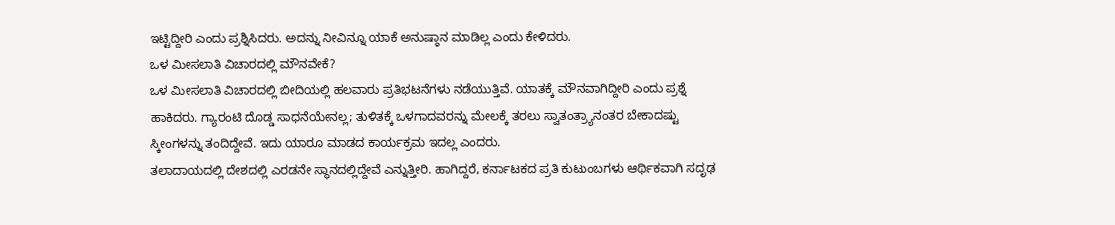ಇಟ್ಟಿದ್ದೀರಿ ಎಂದು ಪ್ರಶ್ನಿಸಿದರು. ಅದನ್ನು ನೀವಿನ್ನೂ ಯಾಕೆ ಅನುಷ್ಠಾನ ಮಾಡಿಲ್ಲ ಎಂದು ಕೇಳಿದರು.
ಒಳ ಮೀಸಲಾತಿ ವಿಚಾರದಲ್ಲಿ ಮೌನವೇಕೆ?
ಒಳ ಮೀಸಲಾತಿ ವಿಚಾರದಲ್ಲಿ ಬೀದಿಯಲ್ಲಿ ಹಲವಾರು ಪ್ರತಿಭಟನೆಗಳು ನಡೆಯುತ್ತಿವೆ. ಯಾತಕ್ಕೆ ಮೌನವಾಗಿದ್ದೀರಿ ಎಂದು ಪ್ರಶ್ನೆ ಹಾಕಿದರು. ಗ್ಯಾರಂಟಿ ದೊಡ್ಡ ಸಾಧನೆಯೇನಲ್ಲ; ತುಳಿತಕ್ಕೆ ಒಳಗಾದವರನ್ನು ಮೇಲಕ್ಕೆ ತರಲು ಸ್ವಾತಂತ್ರ್ಯಾನಂತರ ಬೇಕಾದಷ್ಟು ಸ್ಕೀಂಗಳನ್ನು ತಂದಿದ್ದೇವೆ. ಇದು ಯಾರೂ ಮಾಡದ ಕಾರ್ಯಕ್ರಮ ಇದಲ್ಲ ಎಂದರು.
ತಲಾದಾಯದಲ್ಲಿ ದೇಶದಲ್ಲಿ ಎರಡನೇ ಸ್ಥಾನದಲ್ಲಿದ್ದೇವೆ ಎನ್ನುತ್ತೀರಿ. ಹಾಗಿದ್ದರೆ, ಕರ್ನಾಟಕದ ಪ್ರತಿ ಕುಟುಂಬಗಳು ಆರ್ಥಿಕವಾಗಿ ಸದೃಢ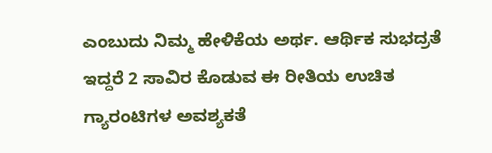ಎಂಬುದು ನಿಮ್ಮ ಹೇಳಿಕೆಯ ಅರ್ಥ. ಆರ್ಥಿಕ ಸುಭದ್ರತೆ ಇದ್ದರೆ 2 ಸಾವಿರ ಕೊಡುವ ಈ ರೀತಿಯ ಉಚಿತ ಗ್ಯಾರಂಟಿಗಳ ಅವಶ್ಯಕತೆ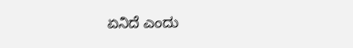ಏನಿದೆ ಎಂದು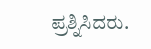ಪ್ರಶ್ನಿಸಿದರು.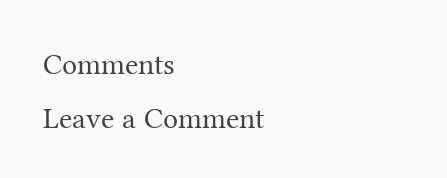Comments
Leave a Comment